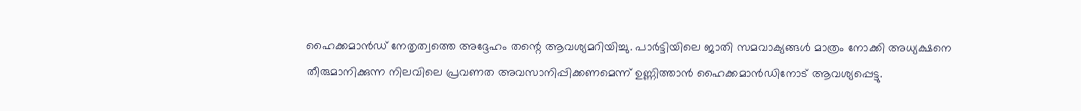ഹൈക്കമാൻഡ് നേതൃത്വത്തെ അദ്ദേഹം തന്റെ ആവശ്യമറിയിച്ചു. പാർട്ടിയിലെ ജാതി സമവാക്യങ്ങൾ മാത്രം നോക്കി അധ്യക്ഷനെ തീരുമാനിക്കുന്ന നിലവിലെ പ്രവണത അവസാനിപ്പിക്കണമെന്ന് ഉണ്ണിത്താൻ ഹൈക്കമാൻഡിനോട് ആവശ്യപ്പെട്ടു.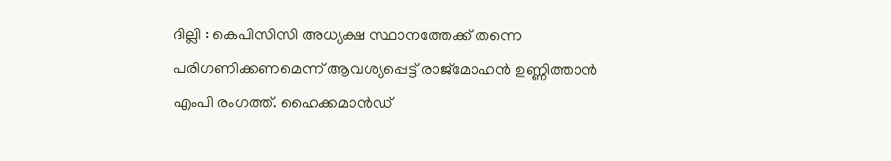ദില്ലി : കെപിസിസി അധ്യക്ഷ സ്ഥാനത്തേക്ക് തന്നെ പരിഗണിക്കണമെന്ന് ആവശ്യപ്പെട്ട് രാജ്‌മോഹൻ ഉണ്ണിത്താൻ എംപി രംഗത്ത്. ഹൈക്കമാൻഡ്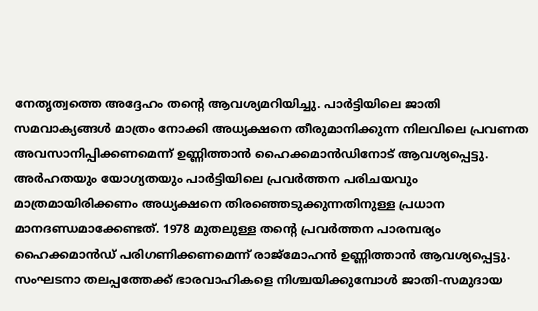നേതൃത്വത്തെ അദ്ദേഹം തന്റെ ആവശ്യമറിയിച്ചു. പാർട്ടിയിലെ ജാതി സമവാക്യങ്ങൾ മാത്രം നോക്കി അധ്യക്ഷനെ തീരുമാനിക്കുന്ന നിലവിലെ പ്രവണത അവസാനിപ്പിക്കണമെന്ന് ഉണ്ണിത്താൻ ഹൈക്കമാൻഡിനോട് ആവശ്യപ്പെട്ടു. അർഹതയും യോഗ്യതയും പാർട്ടിയിലെ പ്രവർത്തന പരിചയവും മാത്രമായിരിക്കണം അധ്യക്ഷനെ തിരഞ്ഞെടുക്കുന്നതിനുള്ള പ്രധാന മാനദണ്ഡമാക്കേണ്ടത്. 1978 മുതലുള്ള തൻ്റെ പ്രവർത്തന പാരമ്പര്യം ഹൈക്കമാൻഡ് പരിഗണിക്കണമെന്ന് രാജ്മോഹൻ ഉണ്ണിത്താൻ ആവശ്യപ്പെട്ടു. സംഘടനാ തലപ്പത്തേക്ക് ഭാരവാഹികളെ നിശ്ചയിക്കുമ്പോൾ ജാതി-സമുദായ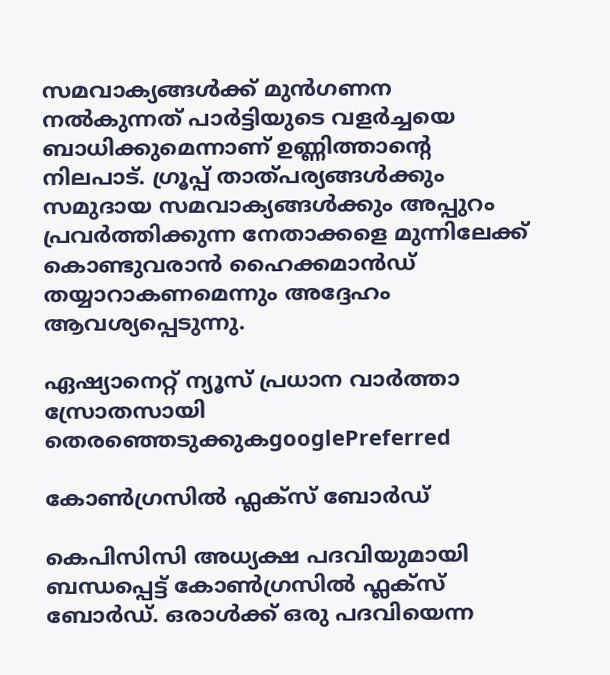സമവാക്യങ്ങൾക്ക് മുൻഗണന നൽകുന്നത് പാർട്ടിയുടെ വളർച്ചയെ ബാധിക്കുമെന്നാണ് ഉണ്ണിത്താന്റെ നിലപാട്. ഗ്രൂപ്പ് താത്പര്യങ്ങൾക്കും സമുദായ സമവാക്യങ്ങൾക്കും അപ്പുറം പ്രവർത്തിക്കുന്ന നേതാക്കളെ മുന്നിലേക്ക് കൊണ്ടുവരാൻ ഹൈക്കമാൻഡ് തയ്യാറാകണമെന്നും അദ്ദേഹം ആവശ്യപ്പെടുന്നു.

ഏഷ്യാനെറ്റ് ന്യൂസ് പ്രധാന വാർത്താ സ്രോതസായി തെരഞ്ഞെടുക്കുകgooglePreferred

കോൺഗ്രസിൽ ഫ്ലക്സ് ബോർഡ്

കെപിസിസി അധ്യക്ഷ പദവിയുമായി ബന്ധപ്പെട്ട് കോൺഗ്രസിൽ ഫ്ലക്സ് ബോർഡ്. ഒരാൾക്ക് ഒരു പദവിയെന്ന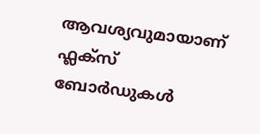ആവശ്യവുമായാണ് ഫ്ലക്സ് ബോർഡുകൾ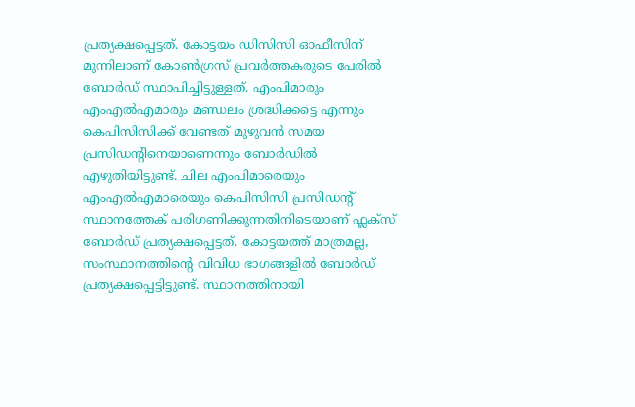പ്രത്യക്ഷപ്പെട്ടത്. കോട്ടയം ഡിസിസി ഓഫീസിന് മുന്നിലാണ് കോൺഗ്രസ് പ്രവർത്തകരുടെ പേരിൽ ബോർഡ്‌ സ്ഥാപിച്ചിട്ടുള്ളത്. എംപിമാരും എംഎൽഎമാരും മണ്ഡലം ശ്രദ്ധിക്കട്ടെ എന്നും കെപിസിസിക്ക് വേണ്ടത് മുഴുവൻ സമയ പ്രസിഡന്‍റിനെയാണെന്നും ബോർഡിൽ എഴുതിയിട്ടുണ്ട്. ചില എംപിമാരെയും എംഎൽഎമാരെയും കെപിസിസി പ്രസിഡന്‍റ് സ്ഥാനത്തേക് പരിഗണിക്കുന്നതിനിടെയാണ് ഫ്ലക്സ് ബോർഡ് പ്രത്യക്ഷപ്പെട്ടത്. കോട്ടയത്ത് മാത്രമല്ല, സംസ്ഥാനത്തിന്‍റെ വിവിധ ഭാഗങ്ങളിൽ ബോർഡ് പ്രത്യക്ഷപ്പെട്ടിട്ടുണ്ട്. സ്ഥാനത്തിനായി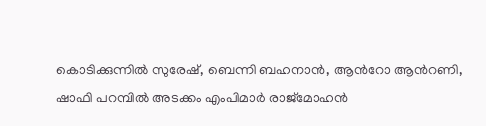കൊടിക്കുന്നിൽ സുരേഷ്, ബെന്നി ബഹനാൻ, ആന്‍റോ ആന്‍റണി, ഷാഫി പറമ്പിൽ അടക്കം എംപിമാർ രാജ്മോഹൻ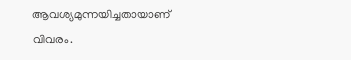ആവശ്യമുന്നയിച്ചതായാണ് വിവരം.